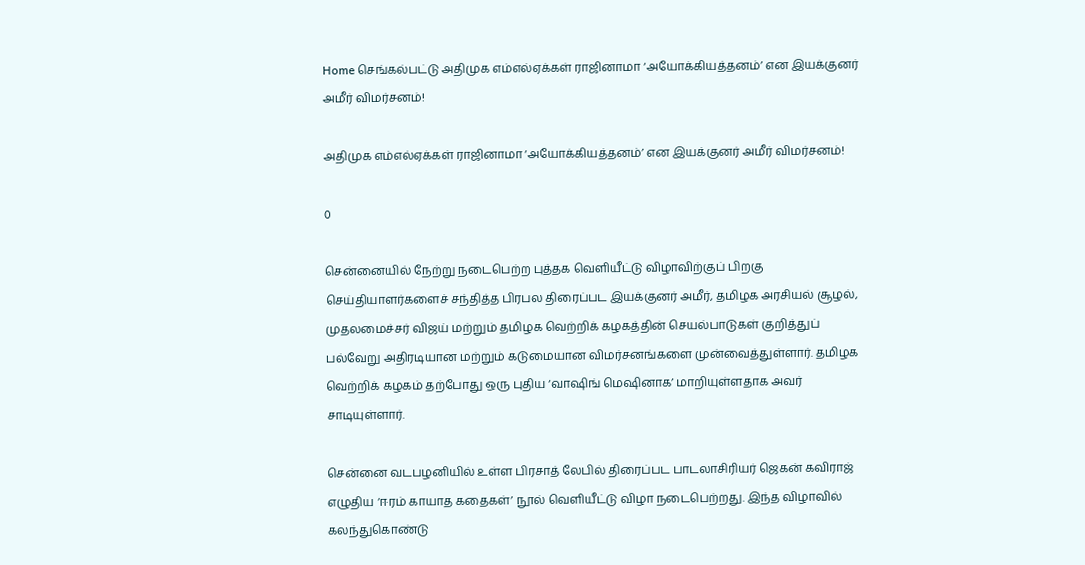Home செங்கல்பட்டு அதிமுக எம்எல்ஏக்கள் ராஜினாமா ‘அயோக்கியத்தனம்’ என இயக்குனர் அமீர் விமர்சனம்!

அதிமுக எம்எல்ஏக்கள் ராஜினாமா ‘அயோக்கியத்தனம்’ என இயக்குனர் அமீர் விமர்சனம்!

0

சென்னையில் நேற்று நடைபெற்ற புத்தக வெளியீட்டு விழாவிற்குப் பிறகு செய்தியாளர்களைச் சந்தித்த பிரபல திரைப்பட இயக்குனர் அமீர், தமிழக அரசியல் சூழல், முதலமைச்சர் விஜய் மற்றும் தமிழக வெற்றிக் கழகத்தின் செயல்பாடுகள் குறித்துப் பல்வேறு அதிரடியான மற்றும் கடுமையான விமர்சனங்களை முன்வைத்துள்ளார். தமிழக வெற்றிக் கழகம் தற்போது ஒரு புதிய ‘வாஷிங் மெஷினாக’ மாறியுள்ளதாக அவர் சாடியுள்ளார்.

சென்னை வடபழனியில் உள்ள பிரசாத் லேபில் திரைப்பட பாடலாசிரியர் ஜெகன் கவிராஜ் எழுதிய ‘ஈரம் காயாத கதைகள்’ நூல் வெளியீட்டு விழா நடைபெற்றது. இந்த விழாவில் கலந்துகொண்டு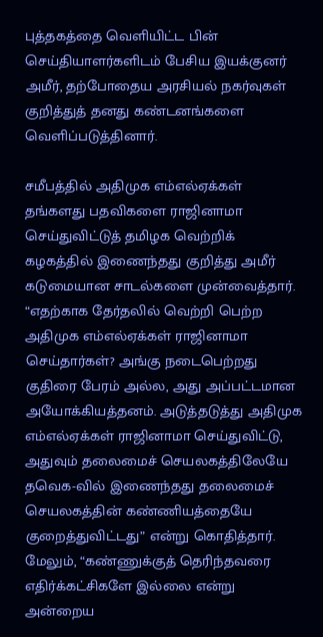புத்தகத்தை வெளியிட்ட பின் செய்தியாளர்களிடம் பேசிய இயக்குனர் அமீர், தற்போதைய அரசியல் நகர்வுகள் குறித்துத் தனது கண்டனங்களை வெளிப்படுத்தினார்.

சமீபத்தில் அதிமுக எம்எல்ஏக்கள் தங்களது பதவிகளை ராஜினாமா செய்துவிட்டுத் தமிழக வெற்றிக் கழகத்தில் இணைந்தது குறித்து அமீர் கடுமையான சாடல்களை முன்வைத்தார். “எதற்காக தேர்தலில் வெற்றி பெற்ற அதிமுக எம்எல்ஏக்கள் ராஜினாமா செய்தார்கள்? அங்கு நடைபெற்றது குதிரை பேரம் அல்ல, அது அப்பட்டமான அயோக்கியத்தனம். அடுத்தடுத்து அதிமுக எம்எல்ஏக்கள் ராஜினாமா செய்துவிட்டு, அதுவும் தலைமைச் செயலகத்திலேயே தவெக-வில் இணைந்தது தலைமைச் செயலகத்தின் கண்ணியத்தையே குறைத்துவிட்டது” என்று கொதித்தார். மேலும், “கண்ணுக்குத் தெரிந்தவரை எதிர்க்கட்சிகளே இல்லை என்று அன்றைய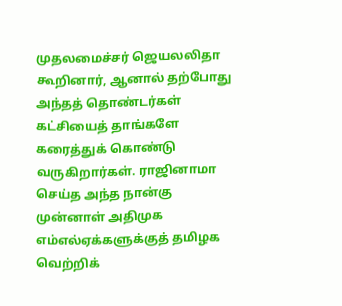முதலமைச்சர் ஜெயலலிதா கூறினார், ஆனால் தற்போது அந்தத் தொண்டர்கள் கட்சியைத் தாங்களே கரைத்துக் கொண்டு வருகிறார்கள். ராஜினாமா செய்த அந்த நான்கு முன்னாள் அதிமுக எம்எல்ஏக்களுக்குத் தமிழக வெற்றிக்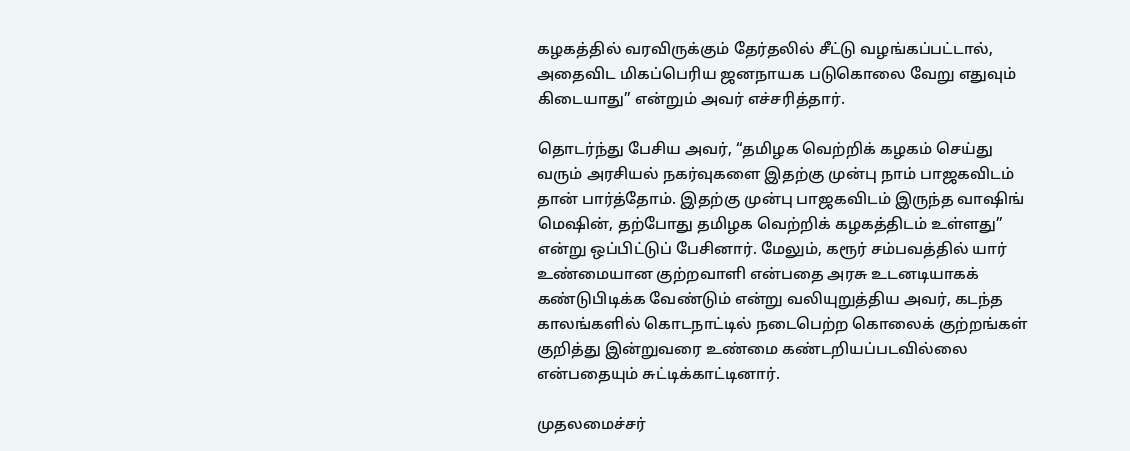கழகத்தில் வரவிருக்கும் தேர்தலில் சீட்டு வழங்கப்பட்டால், அதைவிட மிகப்பெரிய ஜனநாயக படுகொலை வேறு எதுவும் கிடையாது” என்றும் அவர் எச்சரித்தார்.

தொடர்ந்து பேசிய அவர், “தமிழக வெற்றிக் கழகம் செய்து வரும் அரசியல் நகர்வுகளை இதற்கு முன்பு நாம் பாஜகவிடம் தான் பார்த்தோம். இதற்கு முன்பு பாஜகவிடம் இருந்த வாஷிங் மெஷின், தற்போது தமிழக வெற்றிக் கழகத்திடம் உள்ளது” என்று ஒப்பிட்டுப் பேசினார். மேலும், கரூர் சம்பவத்தில் யார் உண்மையான குற்றவாளி என்பதை அரசு உடனடியாகக் கண்டுபிடிக்க வேண்டும் என்று வலியுறுத்திய அவர், கடந்த காலங்களில் கொடநாட்டில் நடைபெற்ற கொலைக் குற்றங்கள் குறித்து இன்றுவரை உண்மை கண்டறியப்படவில்லை என்பதையும் சுட்டிக்காட்டினார்.

முதலமைச்சர்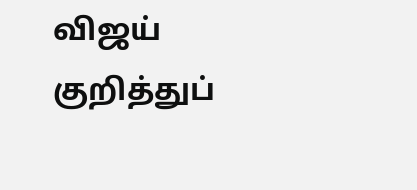விஜய் குறித்துப்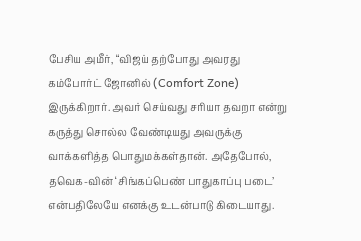பேசிய அமீர், “விஜய் தற்போது அவரது கம்போர்ட் ஜோனில் (Comfort Zone) இருக்கிறார். அவர் செய்வது சரியா தவறா என்று கருத்து சொல்ல வேண்டியது அவருக்கு வாக்களித்த பொதுமக்கள்தான். அதேபோல், தவெக-வின் ‘சிங்கப்பெண் பாதுகாப்பு படை’ என்பதிலேயே எனக்கு உடன்பாடு கிடையாது.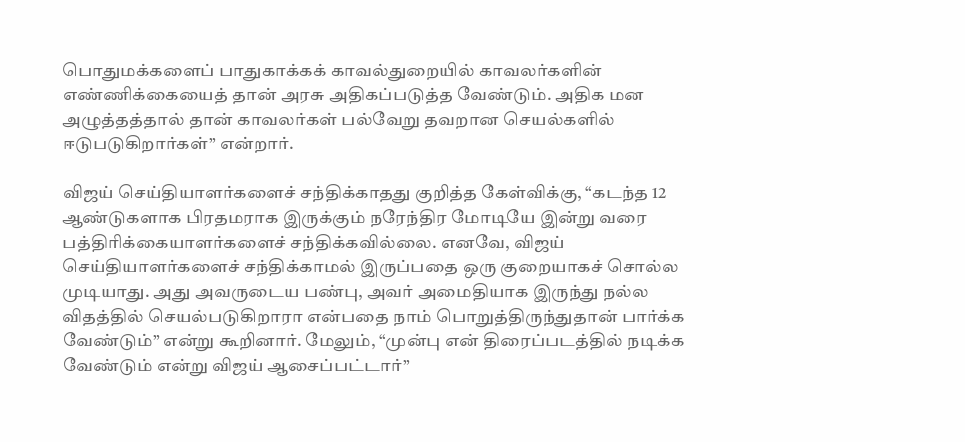பொதுமக்களைப் பாதுகாக்கக் காவல்துறையில் காவலர்களின் எண்ணிக்கையைத் தான் அரசு அதிகப்படுத்த வேண்டும். அதிக மன அழுத்தத்தால் தான் காவலர்கள் பல்வேறு தவறான செயல்களில் ஈடுபடுகிறார்கள்” என்றார்.

விஜய் செய்தியாளர்களைச் சந்திக்காதது குறித்த கேள்விக்கு, “கடந்த 12 ஆண்டுகளாக பிரதமராக இருக்கும் நரேந்திர மோடியே இன்று வரை பத்திரிக்கையாளர்களைச் சந்திக்கவில்லை. எனவே, விஜய் செய்தியாளர்களைச் சந்திக்காமல் இருப்பதை ஒரு குறையாகச் சொல்ல முடியாது. அது அவருடைய பண்பு, அவர் அமைதியாக இருந்து நல்ல விதத்தில் செயல்படுகிறாரா என்பதை நாம் பொறுத்திருந்துதான் பார்க்க வேண்டும்” என்று கூறினார். மேலும், “முன்பு என் திரைப்படத்தில் நடிக்க வேண்டும் என்று விஜய் ஆசைப்பட்டார்”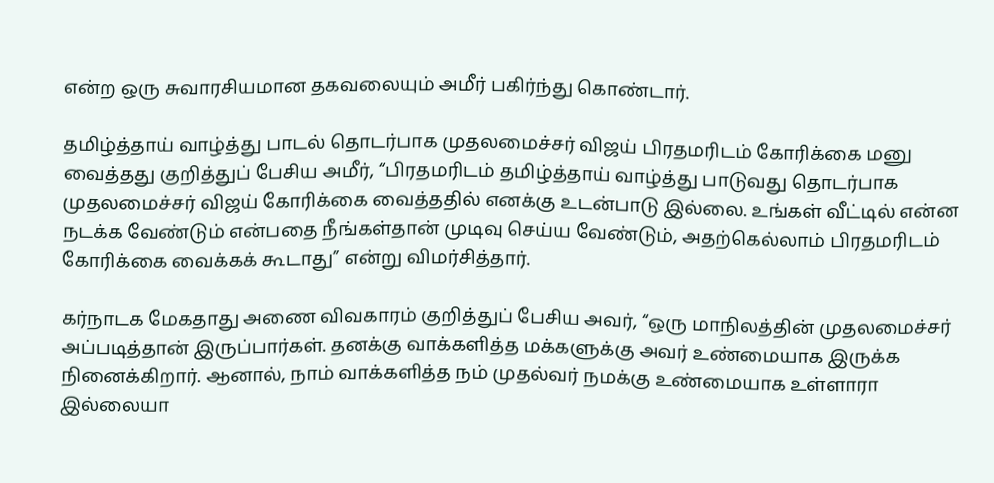என்ற ஒரு சுவாரசியமான தகவலையும் அமீர் பகிர்ந்து கொண்டார்.

தமிழ்த்தாய் வாழ்த்து பாடல் தொடர்பாக முதலமைச்சர் விஜய் பிரதமரிடம் கோரிக்கை மனு வைத்தது குறித்துப் பேசிய அமீர், “பிரதமரிடம் தமிழ்த்தாய் வாழ்த்து பாடுவது தொடர்பாக முதலமைச்சர் விஜய் கோரிக்கை வைத்ததில் எனக்கு உடன்பாடு இல்லை. உங்கள் வீட்டில் என்ன நடக்க வேண்டும் என்பதை நீங்கள்தான் முடிவு செய்ய வேண்டும், அதற்கெல்லாம் பிரதமரிடம் கோரிக்கை வைக்கக் கூடாது” என்று விமர்சித்தார்.

கர்நாடக மேகதாது அணை விவகாரம் குறித்துப் பேசிய அவர், “ஒரு மாநிலத்தின் முதலமைச்சர் அப்படித்தான் இருப்பார்கள். தனக்கு வாக்களித்த மக்களுக்கு அவர் உண்மையாக இருக்க நினைக்கிறார். ஆனால், நாம் வாக்களித்த நம் முதல்வர் நமக்கு உண்மையாக உள்ளாரா இல்லையா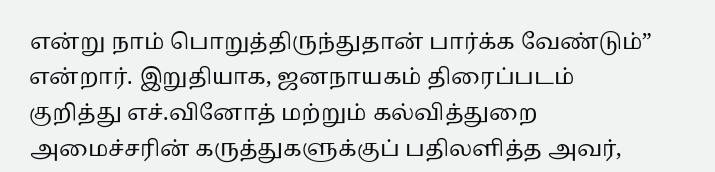என்று நாம் பொறுத்திருந்துதான் பார்க்க வேண்டும்” என்றார். இறுதியாக, ஜனநாயகம் திரைப்படம் குறித்து எச்.வினோத் மற்றும் கல்வித்துறை அமைச்சரின் கருத்துகளுக்குப் பதிலளித்த அவர்,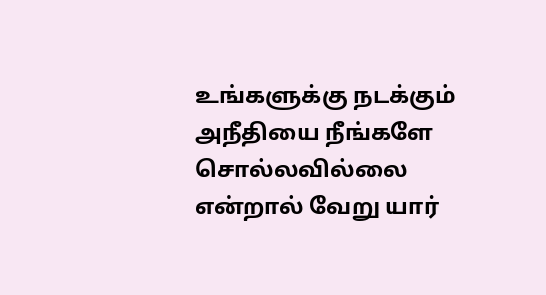உங்களுக்கு நடக்கும் அநீதியை நீங்களே சொல்லவில்லை என்றால் வேறு யார்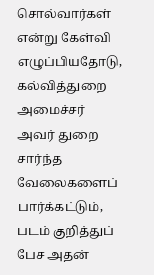சொல்வார்கள் என்று கேள்வி எழுப்பியதோடு, கல்வித்துறை அமைச்சர் அவர் துறை சார்ந்த வேலைகளைப் பார்க்கட்டும், படம் குறித்துப் பேச அதன்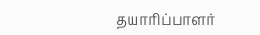தயாரிப்பாளர்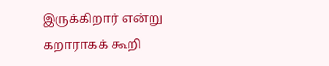இருக்கிறார் என்று கறாராகக் கூறி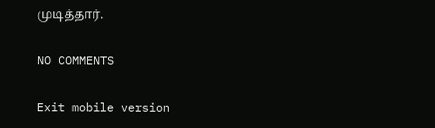முடித்தார்.

NO COMMENTS

Exit mobile version